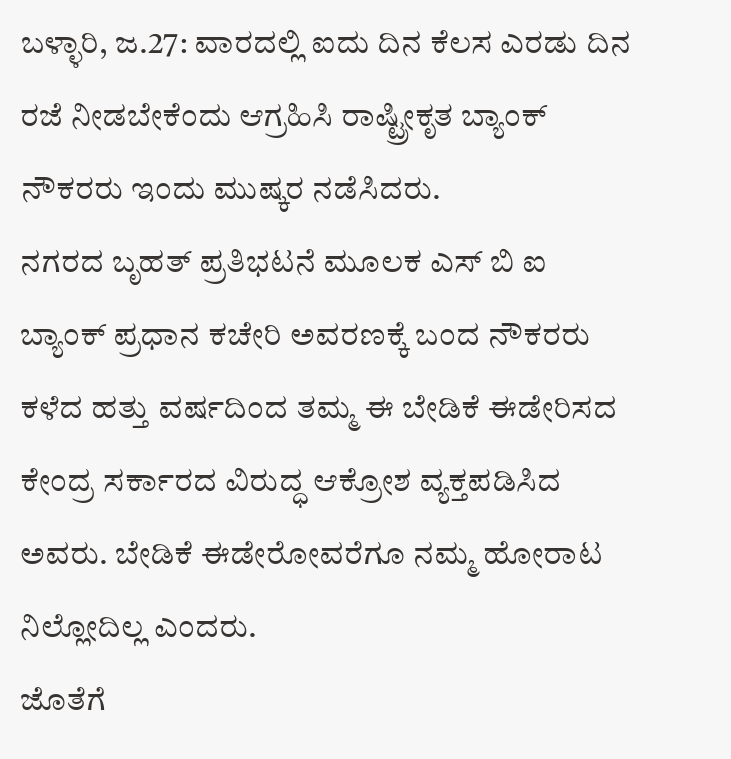ಬಳ್ಳಾರಿ, ಜ.27: ವಾರದಲ್ಲಿ ಐದು ದಿನ ಕೆಲಸ ಎರಡು ದಿನ ರಜೆ ನೀಡಬೇಕೆಂದು ಆಗ್ರಹಿಸಿ ರಾಷ್ಟ್ರೀಕೃತ ಬ್ಯಾಂಕ್ ನೌಕರರು ಇಂದು ಮುಷ್ಕರ ನಡೆಸಿದರು.
ನಗರದ ಬೃಹತ್ ಪ್ರತಿಭಟನೆ ಮೂಲಕ ಎಸ್ ಬಿ ಐ ಬ್ಯಾಂಕ್ ಪ್ರಧಾನ ಕಚೇರಿ ಅವರಣಕ್ಕೆ ಬಂದ ನೌಕರರು ಕಳೆದ ಹತ್ತು ವರ್ಷದಿಂದ ತಮ್ಮ ಈ ಬೇಡಿಕೆ ಈಡೇರಿಸದ ಕೇಂದ್ರ ಸರ್ಕಾರದ ವಿರುದ್ಧ ಆಕ್ರೋಶ ವ್ಯಕ್ತಪಡಿಸಿದ ಅವರು. ಬೇಡಿಕೆ ಈಡೇರೋವರೆಗೂ ನಮ್ಮ ಹೋರಾಟ ನಿಲ್ಲೋದಿಲ್ಲ ಎಂದರು.
ಜೊತೆಗೆ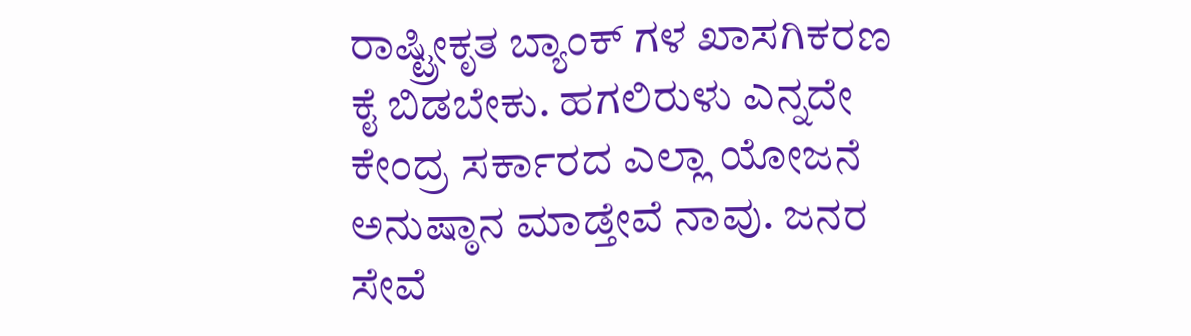ರಾಷ್ಟ್ರೀಕೃತ ಬ್ಯಾಂಕ್ ಗಳ ಖಾಸಗಿಕರಣ ಕೈ ಬಿಡಬೇಕು. ಹಗಲಿರುಳು ಎನ್ನದೇ ಕೇಂದ್ರ ಸರ್ಕಾರದ ಎಲ್ಲಾ ಯೋಜನೆ ಅನುಷ್ಠಾನ ಮಾಡ್ತೇವೆ ನಾವು. ಜನರ ಸೇವೆ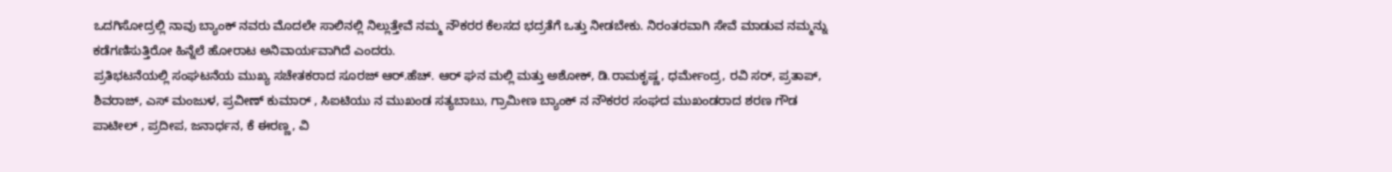ಒದಗಿಸೋದ್ರಲ್ಲಿ ನಾವು ಬ್ಯಾಂಕ್ ನವರು ಮೊದಲೇ ಸಾಲಿನಲ್ಲಿ ನಿಲ್ಲುತ್ತೇವೆ ನಮ್ಮ ನೌಕರರ ಕೆಲಸದ ಭದ್ರತೆಗೆ ಒತ್ತು ನೀಡಬೇಕು. ನಿರಂತರವಾಗಿ ಸೇವೆ ಮಾಡುವ ನಮ್ಮನ್ನು ಕಡೆಗಣಿಸುತ್ತಿರೋ ಹಿನ್ನೆಲೆ ಹೋರಾಟ ಅನಿವಾರ್ಯವಾಗಿದೆ ಎಂದರು.
ಪ್ರತಿಭಟನೆಯಲ್ಲಿ ಸಂಘಟನೆಯ ಮುಖ್ಯ ಸಚೇತಕರಾದ ಸೂರಜ್ ಆರ್.ಹೆಚ್. ಆರ್ ಘನ ಮಲ್ಲಿ ಮತ್ತು ಅಶೋಕ್, ಡಿ.ರಾಮಕೃಷ್ಣ, ಧರ್ಮೇಂದ್ರ, ರವಿ ಸರ್, ಪ್ರತಾಪ್, ಶಿವರಾಜ್, ಎಸ್ ಮಂಜುಳ, ಪ್ರವೀಣ್ ಕುಮಾರ್ , ಸಿಐಟಿಯು ನ ಮುಖಂಡ ಸತ್ಯಬಾಬು, ಗ್ರಾಮೀಣ ಬ್ಯಾಂಕ್ ನ ನೌಕರರ ಸಂಘದ ಮುಖಂಡರಾದ ಶರಣ ಗೌಡ ಪಾಟೀಲ್ , ಪ್ರದೀಪ, ಜನಾರ್ಧನ, ಕೆ ಈರಣ್ಣ, ವಿ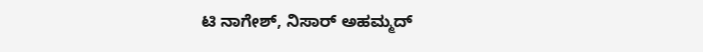ಟಿ ನಾಗೇಶ್, ನಿಸಾರ್ ಅಹಮ್ಮದ್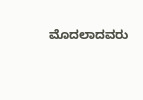ಮೊದಲಾದವರು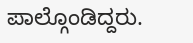ಪಾಲ್ಗೊಂಡಿದ್ದರು.